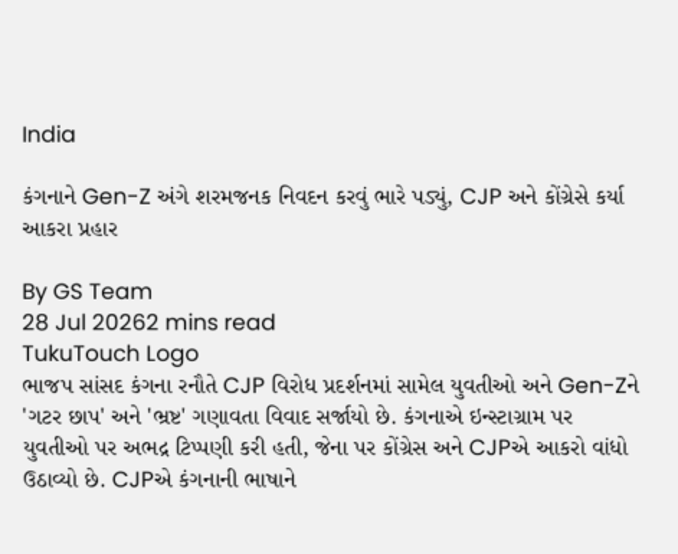India

કંગનાને Gen-Z અંગે શરમજનક નિવદન કરવું ભારે પડ્યું, CJP અને કોંગ્રેસે કર્યા આકરા પ્રહાર

By GS Team
28 Jul 20262 mins read
TukuTouch Logo
ભાજપ સાંસદ કંગના રનૌતે CJP વિરોધ પ્રદર્શનમાં સામેલ યુવતીઓ અને Gen-Zને 'ગટર છાપ' અને 'ભ્રષ્ટ' ગણાવતા વિવાદ સર્જાયો છે. કંગનાએ ઇન્સ્ટાગ્રામ પર યુવતીઓ પર અભદ્ર ટિપ્પણી કરી હતી, જેના પર કોંગ્રેસ અને CJPએ આકરો વાંધો ઉઠાવ્યો છે. CJPએ કંગનાની ભાષાને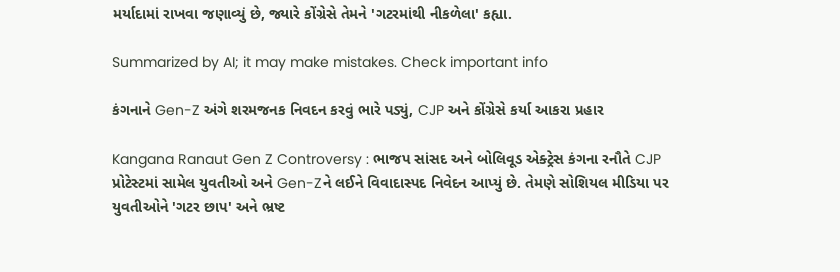મર્યાદામાં રાખવા જણાવ્યું છે, જ્યારે કોંગ્રેસે તેમને 'ગટરમાંથી નીકળેલા' કહ્યા.

Summarized by AI; it may make mistakes. Check important info

કંગનાને Gen-Z અંગે શરમજનક નિવદન કરવું ભારે પડ્યું, CJP અને કોંગ્રેસે કર્યા આકરા પ્રહાર

Kangana Ranaut Gen Z Controversy : ભાજપ સાંસદ અને બોલિવૂડ એક્ટ્રેસ કંગના રનૌતે CJP પ્રોટેસ્ટમાં સામેલ યુવતીઓ અને Gen-Zને લઈને વિવાદાસ્પદ નિવેદન આપ્યું છે. તેમણે સોશિયલ મીડિયા પર યુવતીઓને 'ગટર છાપ' અને ભ્રષ્ટ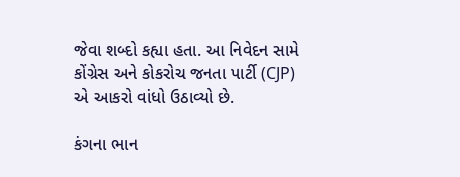જેવા શબ્દો કહ્યા હતા. આ નિવેદન સામે કોંગ્રેસ અને કોકરોચ જનતા પાર્ટી (CJP) એ આકરો વાંધો ઉઠાવ્યો છે.

કંગના ભાન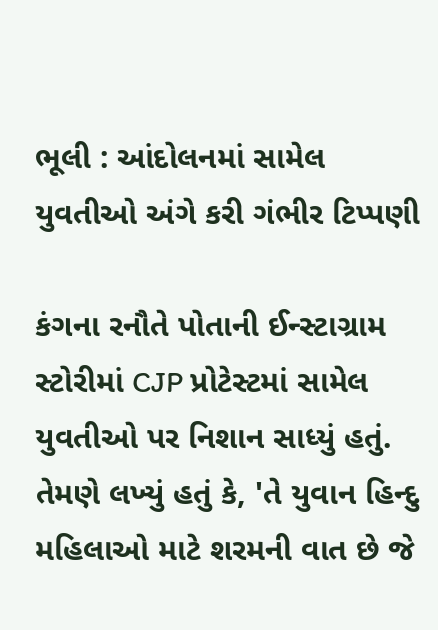ભૂલી : આંદોલનમાં સામેલ યુવતીઓ અંગે કરી ગંભીર ટિપ્પણી

કંગના રનૌતે પોતાની ઈન્સ્ટાગ્રામ સ્ટોરીમાં CJP પ્રોટેસ્ટમાં સામેલ યુવતીઓ પર નિશાન સાધ્યું હતું. તેમણે લખ્યું હતું કે, 'તે યુવાન હિન્દુ મહિલાઓ માટે શરમની વાત છે જે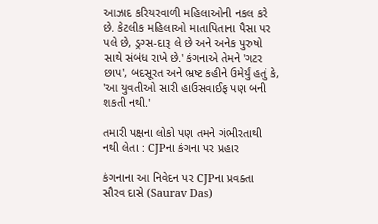આઝાદ કરિયરવાળી મહિલાઓની નકલ કરે છે. કેટલીક મહિલાઓ માતાપિતાના પૈસા પર પલે છે, ડ્રગ્સ-દારૂ લે છે અને અનેક પુરુષો સાથે સંબંધ રાખે છે.' કંગનાએ તેમને 'ગટર છાપ', બદસૂરત અને ભ્રષ્ટ કહીને ઉમેર્યું હતું કે, 'આ યુવતીઓ સારી હાઉસવાઈફ પણ બની શકતી નથી.'

તમારી પક્ષના લોકો પણ તમને ગંભીરતાથી નથી લેતા : CJPના કંગના પર પ્રહાર

કંગનાના આ નિવેદન પર CJPના પ્રવક્તા સૌરવ દાસે (Saurav Das)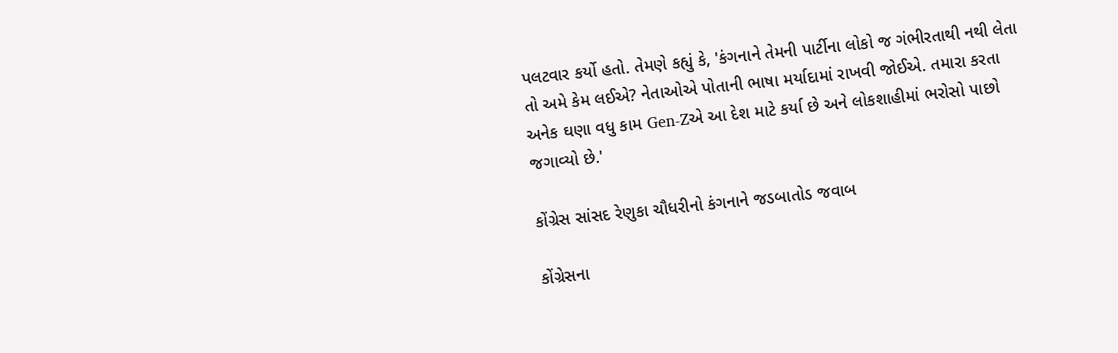પલટવાર કર્યો હતો. તેમણે કહ્યું કે, 'કંગનાને તેમની પાર્ટીના લોકો જ ગંભીરતાથી નથી લેતા તો અમે કેમ લઈએ? નેતાઓએ પોતાની ભાષા મર્યાદામાં રાખવી જોઈએ. તમારા કરતા અનેક ઘણા વધુ કામ Gen-Zએ આ દેશ માટે કર્યા છે અને લોકશાહીમાં ભરોસો પાછો જગાવ્યો છે.'

કોંગ્રેસ સાંસદ રેણુકા ચૌધરીનો કંગનાને જડબાતોડ જવાબ

કોંગ્રેસના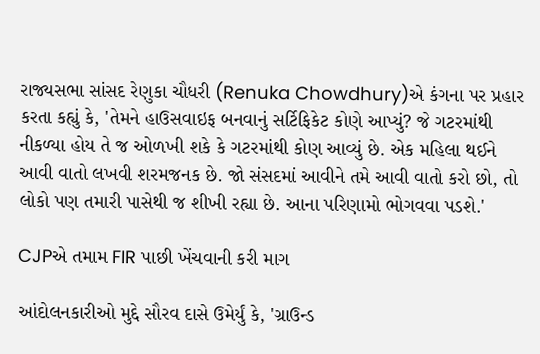રાજ્યસભા સાંસદ રેણુકા ચૌધરી (Renuka Chowdhury)એ કંગના પર પ્રહાર કરતા કહ્યું કે, 'તેમને હાઉસવાઇફ બનવાનું સર્ટિફિકેટ કોણે આપ્યું? જે ગટરમાંથી નીકળ્યા હોય તે જ ઓળખી શકે કે ગટરમાંથી કોણ આવ્યું છે. એક મહિલા થઈને આવી વાતો લખવી શરમજનક છે. જો સંસદમાં આવીને તમે આવી વાતો કરો છો, તો લોકો પણ તમારી પાસેથી જ શીખી રહ્યા છે. આના પરિણામો ભોગવવા પડશે.'

CJPએ તમામ FIR પાછી ખેંચવાની કરી માગ

આંદોલનકારીઓ મુદ્દે સૌરવ દાસે ઉમેર્યું કે, 'ગ્રાઉન્ડ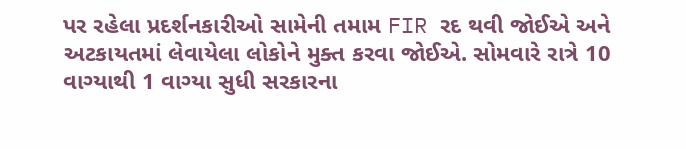પર રહેલા પ્રદર્શનકારીઓ સામેની તમામ FIR રદ થવી જોઈએ અને અટકાયતમાં લેવાયેલા લોકોને મુક્ત કરવા જોઈએ. સોમવારે રાત્રે 10 વાગ્યાથી 1 વાગ્યા સુધી સરકારના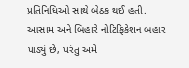પ્રતિનિધિઓ સાથે બેઠક થઈ હતી. આસામ અને બિહારે નોટિફિકેશન બહાર પાડ્યું છે, પરંતુ અમે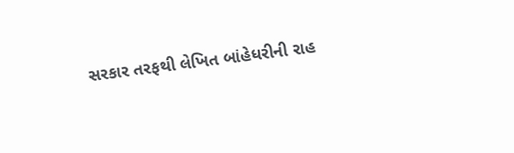સરકાર તરફથી લેખિત બાંહેધરીની રાહ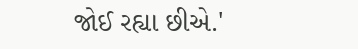જોઈ રહ્યા છીએ.'